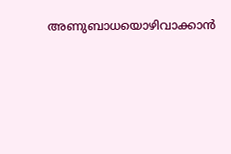അണുബാധയൊഴിവാക്കാന്‍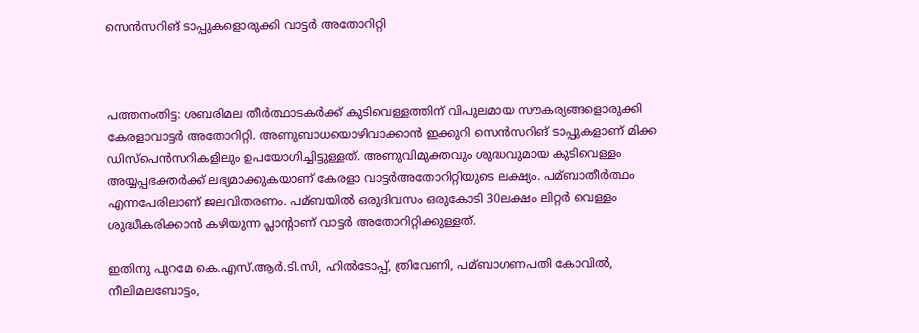സെന്‍സറിങ് ടാപ്പുകളൊരുക്കി വാട്ടര്‍ അതോറിറ്റി



പത്തനംതിട്ട: ശബരിമല തീര്‍ത്ഥാടകര്‍ക്ക് കുടിവെള്ളത്തിന് വിപുലമായ സൗകര്യങ്ങളൊരുക്കി കേരളാവാട്ടര്‍ അതോറിറ്റി. അണുബാധയൊഴിവാക്കാന്‍ ഇക്കുറി സെന്‍സറിങ് ടാപ്പുകളാണ് മിക്ക ഡിസ്‌പെന്‍സറികളിലും ഉപയോഗിച്ചിട്ടുള്ളത്. അണുവിമുക്തവും ശുദ്ധവുമായ കുടിവെള്ളം അയ്യപ്പഭക്തര്‍ക്ക് ലഭ്യമാക്കുകയാണ് കേരളാ വാട്ടര്‍അതോറിറ്റിയുടെ ലക്ഷ്യം. പമ്ബാതീര്‍ത്ഥം എന്നപേരിലാണ് ജലവിതരണം. പമ്ബയില്‍ ഒരുദിവസം ഒരുകോടി 30ലക്ഷം ലിറ്റര്‍ വെള്ളം ശുദ്ധീകരിക്കാന്‍ കഴിയുന്ന പ്ലാന്റാണ് വാട്ടര്‍ അതോറിറ്റിക്കുള്ളത്.

ഇതിനു പുറമേ കെ.എസ്.ആര്‍.ടി.സി, ഹില്‍ടോപ്പ്, ത്രിവേണി, പമ്ബാഗണപതി കോവില്‍, നീലിമലബോട്ടം,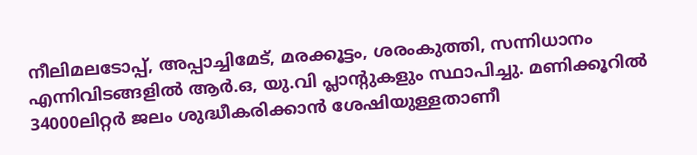നീലിമലടോപ്പ്, അപ്പാച്ചിമേട്, മരക്കൂട്ടം, ശരംകുത്തി, സന്നിധാനം എന്നിവിടങ്ങളില്‍ ആര്‍.ഒ, യു.വി പ്ലാന്റുകളും സ്ഥാപിച്ചു. മണിക്കൂറില്‍ 34000ലിറ്റര്‍ ജലം ശുദ്ധീകരിക്കാന്‍ ശേഷിയുള്ളതാണീ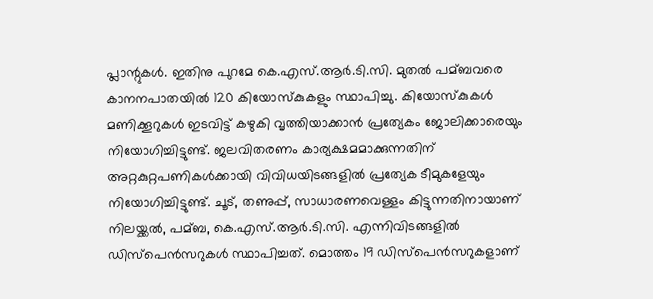പ്ലാന്റുകള്‍. ഇതിനു പുറമേ കെ.എസ്.ആര്‍.ടി.സി. മുതല്‍ പമ്ബവരെ കാനനപാതയില്‍ 120 കിയോസ്‌കുകളും സ്ഥാപിച്ചു. കിയോസ്‌കുകള്‍ മണിക്കൂറുകള്‍ ഇടവിട്ട് കഴുകി വൃത്തിയാക്കാന്‍ പ്രത്യേകം ജോലിക്കാരെയും നിയോഗിച്ചിട്ടുണ്ട്. ജലവിതരണം കാര്യക്ഷമമാക്കുന്നതിന് അറ്റകുറ്റപണികള്‍ക്കായി വിവിധയിടങ്ങളില്‍ പ്രത്യേക ടീമുകളേയും നിയോഗിച്ചിട്ടുണ്ട്. ചൂട്, തണുപ്പ്, സാധാരണവെള്ളം കിട്ടുന്നതിനായാണ് നിലയ്ക്കല്‍, പമ്ബ, കെ.എസ്.ആര്‍.ടി.സി. എന്നിവിടങ്ങളില്‍ ഡിസ്‌പെന്‍സറുകള്‍ സ്ഥാപിച്ചത്. മൊത്തം 19 ഡിസ്‌പെന്‍സറുകളാണ്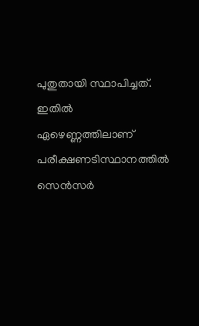പുതുതായി സ്ഥാപിച്ചത്. ഇതില്‍ ഏഴെണ്ണത്തിലാണ് പരീക്ഷണടിസ്ഥാനത്തില്‍ സെന്‍സര്‍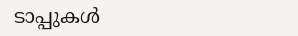ടാപ്പുകള്‍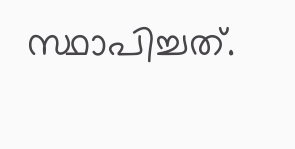സ്ഥാപിച്ചത്.